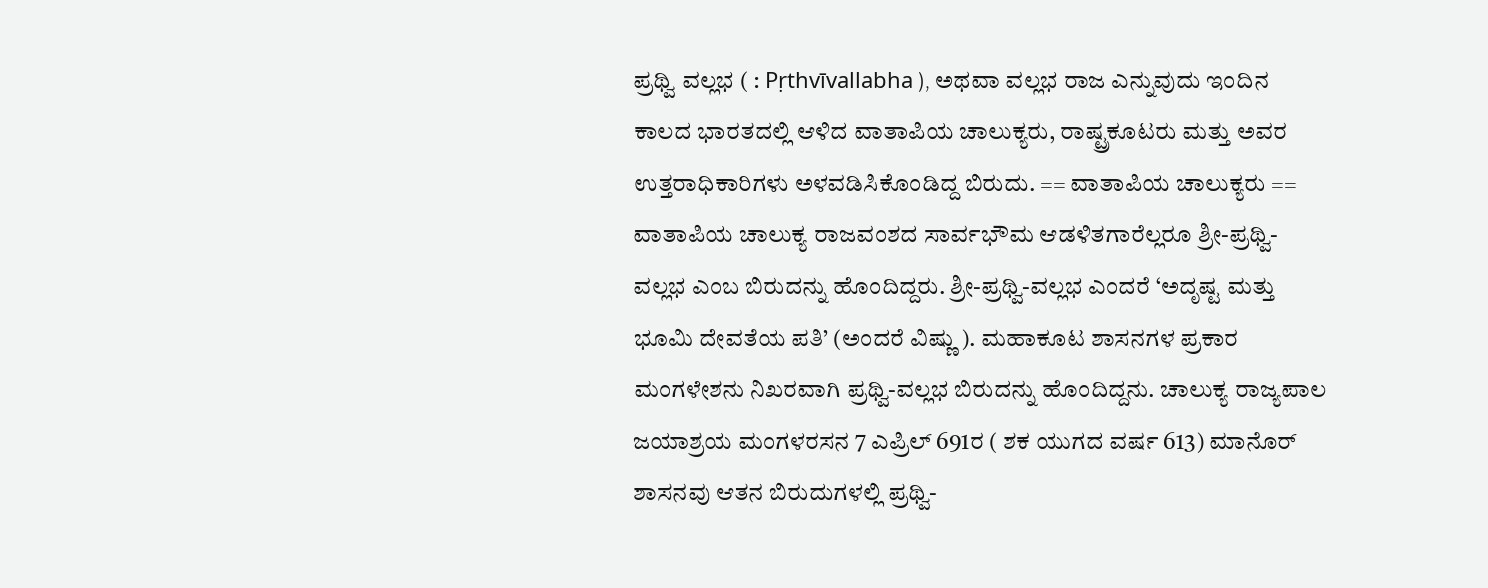ಪ್ರಥ್ವಿ ವಲ್ಲಭ ( : Pṛthvīvallabha ), ಅಥವಾ ವಲ್ಲಭ ರಾಜ ಎನ್ನುವುದು ಇಂದಿನ ಕಾಲದ ಭಾರತದಲ್ಲಿ ಆಳಿದ ವಾತಾಪಿಯ ಚಾಲುಕ್ಯರು, ರಾಷ್ಟ್ರಕೂಟರು ಮತ್ತು ಅವರ ಉತ್ತರಾಧಿಕಾರಿಗಳು ಅಳವಡಿಸಿಕೊಂಡಿದ್ದ ಬಿರುದು. == ವಾತಾಪಿಯ ಚಾಲುಕ್ಯರು == ವಾತಾಪಿಯ ಚಾಲುಕ್ಯ ರಾಜವಂಶದ ಸಾರ್ವಭೌಮ ಆಡಳಿತಗಾರೆಲ್ಲರೂ ಶ್ರೀ-ಪ್ರಥ್ವಿ-ವಲ್ಲಭ ಎಂಬ ಬಿರುದನ್ನು ಹೊಂದಿದ್ದರು. ಶ್ರೀ-ಪ್ರಥ್ವಿ-ವಲ್ಲಭ ಎಂದರೆ ‘ಅದೃಷ್ಟ ಮತ್ತು ಭೂಮಿ ದೇವತೆಯ ಪತಿ’ (ಅಂದರೆ ವಿಷ್ಣು ). ಮಹಾಕೂಟ ಶಾಸನಗಳ ಪ್ರಕಾರ ಮಂಗಳೇಶನು ನಿಖರವಾಗಿ ಪ್ರಥ್ವಿ-ವಲ್ಲಭ ಬಿರುದನ್ನು ಹೊಂದಿದ್ದನು. ಚಾಲುಕ್ಯ ರಾಜ್ಯಪಾಲ ಜಯಾಶ್ರಯ ಮಂಗಳರಸನ 7 ಎಪ್ರಿಲ್ 691ರ ( ಶಕ ಯುಗದ ವರ್ಷ 613) ಮಾನೊರ್ ಶಾಸನವು ಆತನ ಬಿರುದುಗಳಲ್ಲಿ ಪ್ರಥ್ವಿ-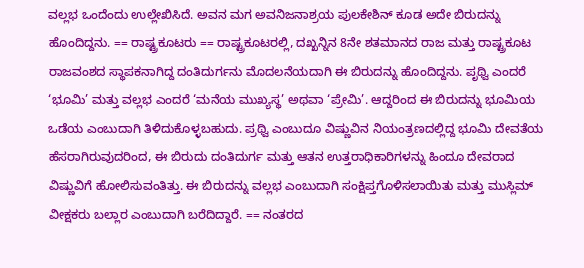ವಲ್ಲಭ ಒಂದೆಂದು ಉಲ್ಲೇಖಿಸಿದೆ. ಅವನ ಮಗ ಅವನಿಜನಾಶ್ರಯ ಪುಲಕೇಶಿನ್ ಕೂಡ ಅದೇ ಬಿರುದನ್ನು ಹೊಂದಿದ್ದನು. == ರಾಷ್ಟ್ರಕೂಟರು == ರಾಷ್ಟ್ರಕೂಟರಲ್ಲಿ, ದಖ್ಖನ್ನಿನ 8ನೇ ಶತಮಾನದ ರಾಜ ಮತ್ತು ರಾಷ್ಟ್ರಕೂಟ ರಾಜವಂಶದ ಸ್ಥಾಪಕನಾಗಿದ್ದ ದಂತಿದುರ್ಗನು ಮೊದಲನೆಯದಾಗಿ ಈ ಬಿರುದನ್ನು ಹೊಂದಿದ್ದನು. ಪೃಥ್ವಿ ಎಂದರೆ ‘ಭೂಮಿ’ ಮತ್ತು ವಲ್ಲಭ ಎಂದರೆ ‘ಮನೆಯ ಮುಖ್ಯಸ್ಥ’ ಅಥವಾ ‘ಪ್ರೇಮಿ’. ಆದ್ದರಿಂದ ಈ ಬಿರುದನ್ನು ಭೂಮಿಯ ಒಡೆಯ ಎಂಬುದಾಗಿ ತಿಳಿದುಕೊಳ್ಳಬಹುದು. ಪ್ರಥ್ವಿ ಎಂಬುದೂ ವಿಷ್ಣುವಿನ ನಿಯಂತ್ರಣದಲ್ಲಿದ್ದ ಭೂಮಿ ದೇವತೆಯ ಹೆಸರಾಗಿರುವುದರಿಂದ, ಈ ಬಿರುದು ದಂತಿದುರ್ಗ ಮತ್ತು ಆತನ ಉತ್ತರಾಧಿಕಾರಿಗಳನ್ನು ಹಿಂದೂ ದೇವರಾದ ವಿಷ್ಣುವಿಗೆ ಹೋಲಿಸುವಂತಿತ್ತು. ಈ ಬಿರುದನ್ನು ವಲ್ಲಭ ಎಂಬುದಾಗಿ ಸಂಕ್ಷಿಪ್ತಗೊಳಿಸಲಾಯಿತು ಮತ್ತು ಮುಸ್ಲಿಮ್ ವೀಕ್ಷಕರು ಬಲ್ಲಾರ ಎಂಬುದಾಗಿ ಬರೆದಿದ್ದಾರೆ. == ನಂತರದ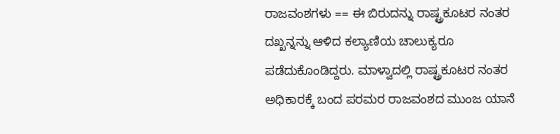ರಾಜವಂಶಗಳು == ಈ ಬಿರುದನ್ನು ರಾಷ್ಟ್ರಕೂಟರ ನಂತರ ದಖ್ಖನ್ನನ್ನು ಆಳಿದ ಕಲ್ಯಾಣಿಯ ಚಾಲುಕ್ಯರೂ ಪಡೆದುಕೊಂಡಿದ್ದರು. ಮಾಳ್ವಾದಲ್ಲಿ ರಾಷ್ಟ್ರಕೂಟರ ನಂತರ ಅಧಿಕಾರಕ್ಕೆ ಬಂದ ಪರಮರ ರಾಜವಂಶದ ಮುಂಜ ಯಾನೆ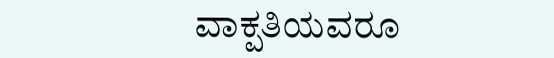ವಾಕ್ಪತಿಯವರೂ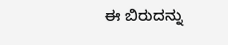ಈ ಬಿರುದನ್ನು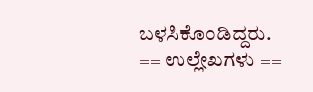ಬಳಸಿಕೊಂಡಿದ್ದರು. == ಉಲ್ಲೇಖಗಳು ==